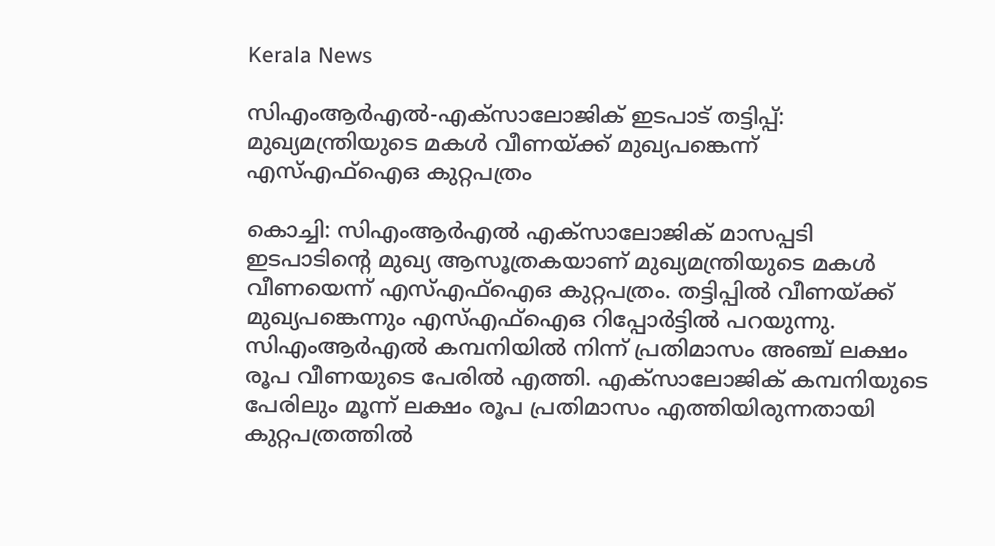Kerala News

സിഎംആര്‍എല്‍-എക്‌സാലോജിക് ഇടപാട് തട്ടിപ്പ്: മുഖ്യമന്ത്രിയുടെ മകള്‍ വീണയ്ക്ക് മുഖ്യപങ്കെന്ന് എസ്‌എഫ്‌ഐഒ കുറ്റപത്രം

കൊച്ചി: സിഎംആര്‍എല്‍ എക്‌സാലോജിക് മാസപ്പടി ഇടപാടിന്റെ മുഖ്യ ആസൂത്രകയാണ് മുഖ്യമന്ത്രിയുടെ മകള്‍ വീണയെന്ന് എസ്എഫ്‌ഐഒ കുറ്റപത്രം. തട്ടിപ്പില്‍ വീണയ്ക്ക് മുഖ്യപങ്കെന്നും എസ്എഫ്‌ഐഒ റിപ്പോര്‍ട്ടില്‍ പറയുന്നു. സിഎംആര്‍എല്‍ കമ്പനിയില്‍ നിന്ന് പ്രതിമാസം അഞ്ച് ലക്ഷം രൂപ വീണയുടെ പേരില്‍ എത്തി. എക്‌സാലോജിക് കമ്പനിയുടെ പേരിലും മൂന്ന് ലക്ഷം രൂപ പ്രതിമാസം എത്തിയിരുന്നതായി കുറ്റപത്രത്തില്‍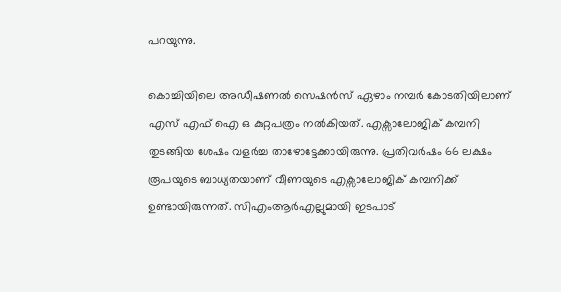പറയുന്നു.

കൊച്ചിയിലെ അഡീഷണല്‍ സെഷന്‍സ് ഏഴാം നമ്പര്‍ കോടതിയിലാണ് എസ് എഫ് ഐ ഒ കുറ്റപത്രം നല്‍കിയത്. എക്സാലോജിക് കമ്പനി തുടങ്ങിയ ശേഷം വളര്‍ച്ച താഴോട്ടേക്കായിരുന്നു. പ്രതിവര്‍ഷം 66 ലക്ഷം രൂപയുടെ ബാധ്യതയാണ് വീണയുടെ എക്സാലോജിക് കമ്പനിക്ക് ഉണ്ടായിരുന്നത്. സിഎംആര്‍എല്ലുമായി ഇടപാട്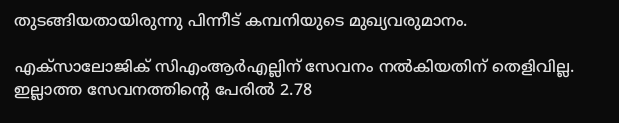തുടങ്ങിയതായിരുന്നു പിന്നീട് കമ്പനിയുടെ മുഖ്യവരുമാനം.

എക്‌സാലോജിക് സിഎംആര്‍എല്ലിന് സേവനം നല്‍കിയതിന് തെളിവില്ല. ഇല്ലാത്ത സേവനത്തിന്റെ പേരില്‍ 2.78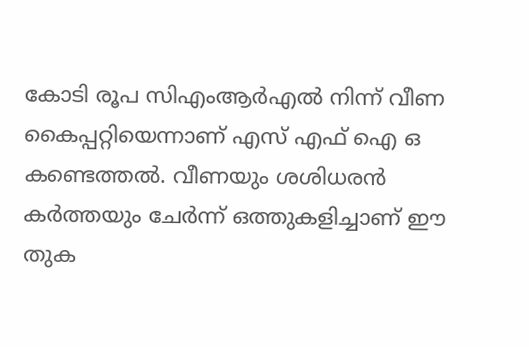കോടി രൂപ സിഎംആര്‍എല്‍ നിന്ന് വീണ കൈപ്പറ്റിയെന്നാണ് എസ് എഫ് ഐ ഒ കണ്ടെത്തല്‍. വീണയും ശശിധരന്‍ കര്‍ത്തയും ചേര്‍ന്ന് ഒത്തുകളിച്ചാണ് ഈ തുക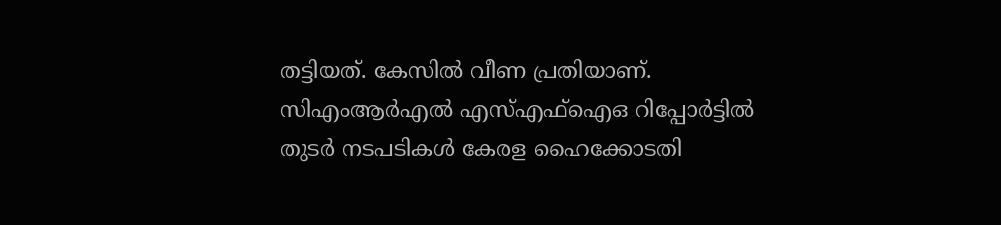തട്ടിയത്. കേസില്‍ വീണ പ്രതിയാണ്. സിഎംആര്‍എല്‍ എസ്എഫ്‌ഐഒ റിപ്പോര്‍ട്ടില്‍ തുടര്‍ നടപടികള്‍ കേരള ഹൈക്കോടതി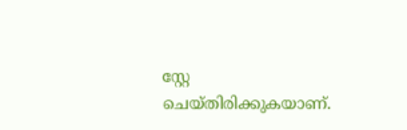സ്റ്റേ ചെയ്തിരിക്കുകയാണ്.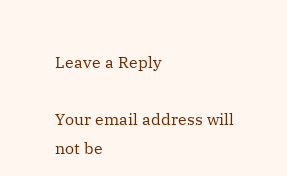Leave a Reply

Your email address will not be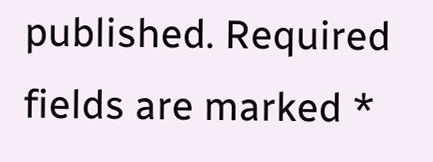published. Required fields are marked *